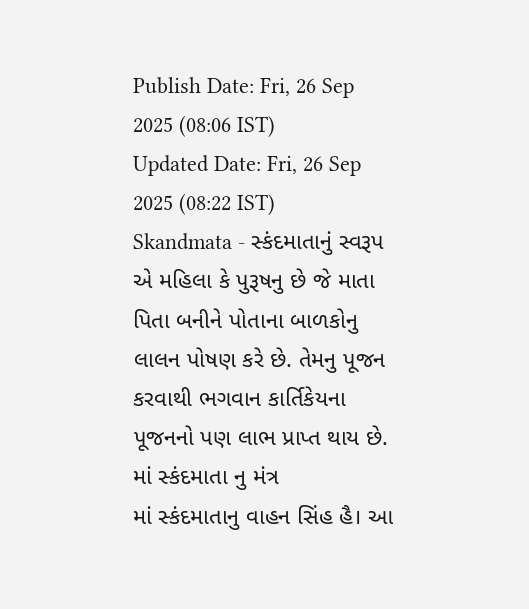Publish Date: Fri, 26 Sep 2025 (08:06 IST)
Updated Date: Fri, 26 Sep 2025 (08:22 IST)
Skandmata - સ્કંદમાતાનું સ્વરૂપ એ મહિલા કે પુરૂષનુ છે જે માતા પિતા બનીને પોતાના બાળકોનુ લાલન પોષણ કરે છે. તેમનુ પૂજન કરવાથી ભગવાન કાર્તિકેયના પૂજનનો પણ લાભ પ્રાપ્ત થાય છે.
માં સ્કંદમાતા નુ મંત્ર
માં સ્કંદમાતાનુ વાહન સિંહ હૈ। આ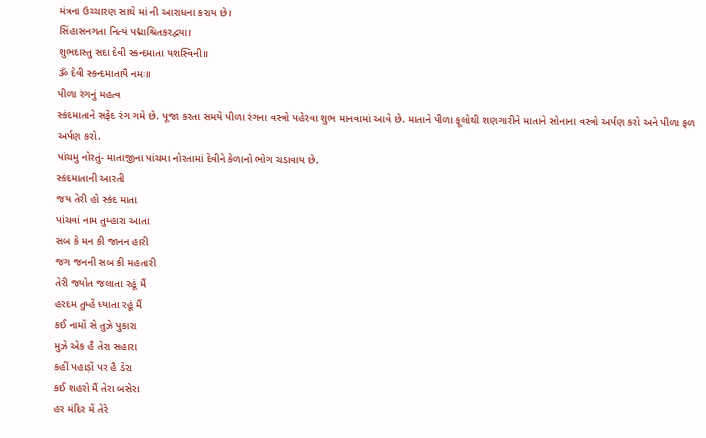મંત્રના ઉચ્ચારણ સાથે માં ની આરાધના કરાય છે।
સિંહાસનગતા નિત્યં પદ્માશ્રિતકરદ્વયા।
શુભદાસ્તુ સદા દેવી સ્કન્દમાતા યશસ્વિની॥
ૐ દેવી સ્કન્દમાતાયૈ નમઃ॥
પીળા રંગનું મહત્વ
સ્કંદમાતાને સફેદ રંગ ગમે છે. પૂજા કરતા સમયે પીળા રંગના વસ્ત્રો પહેરવા શુભ માનવામાં આવે છે. માતાને પીળા ફૂલોથી શણગારીને માતાને સોનાના વસ્ત્રો અર્પણ કરો અને પીળા ફળ અર્પણ કરો.
પાંચમુ નોરતું- માતાજીના પાંચમા નોરતામાં દેવીને કેળાનો ભોગ ચડાવાય છે.
સ્કંદમાતાની આરતી
જય તેરી હો સ્કંદ માતા
પાંચવાં નામ તુમ્હારા આતા
સબ કે મન કી જાનન હારી
જગ જનની સબ કી મહતારી
તેરી જ્યોત જલાતા રહૂં મૈં
હરદમ તુમ્હેં ધ્યાતા રહૂં મૈં
કઈ નામોં સે તુઝે પુકારા
મુઝે એક હૈ તેરા સહારા
કહીં પહાડ઼ોં પર હૈ ડેરા
કઈ શહરો મૈં તેરા બસેરા
હર મંદિર મેં તેરે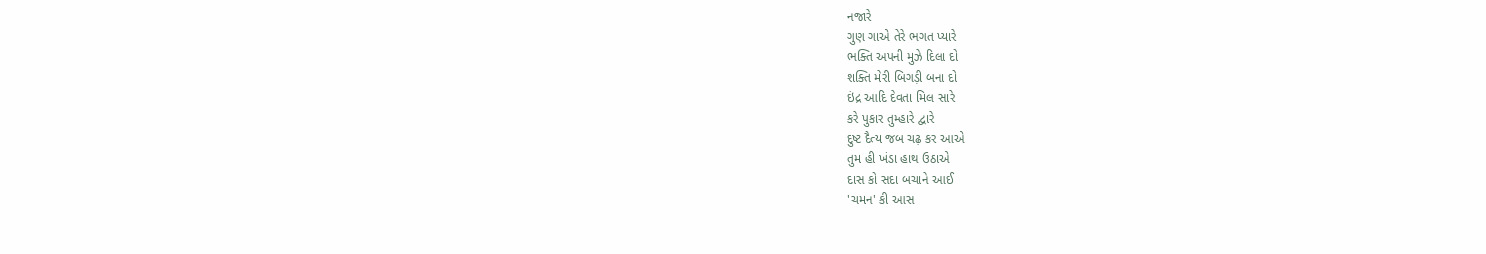નજારે
ગુણ ગાએ તેરે ભગત પ્યારે
ભક્તિ અપની મુઝે દિલા દો
શક્તિ મેરી બિગડ઼ી બના દો
ઇંદ્ર આદિ દેવતા મિલ સારે
કરે પુકાર તુમ્હારે દ્વારે
દુષ્ટ દૈત્ય જબ ચઢ઼ કર આએ
તુમ હી ખંડા હાથ ઉઠાએ
દાસ કો સદા બચાને આઈ
'ચમન' કી આસ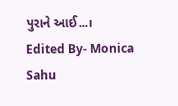પુરાને આઈ...।
Edited By- Monica Sahu